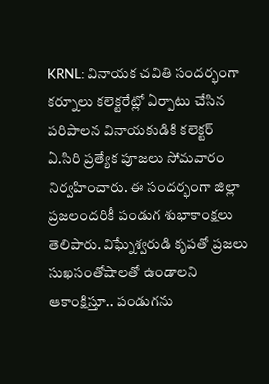KRNL: వినాయక చవితి సందర్భంగా కర్నూలు కలెక్టరేట్లో ఏర్పాటు చేసిన పరిపాలన వినాయకుడికి కలెక్టర్ ఏ.సిరి ప్రత్యేక పూజలు సోమవారం నిర్వహించారు. ఈ సందర్భంగా జిల్లా ప్రజలందరికీ పండుగ శుభాకాంక్షలు తెలిపారు. విఘ్నేశ్వరుడి కృపతో ప్రజలు సుఖసంతోషాలతో ఉండాలని ఆకాంక్షిస్తూ.. పండుగను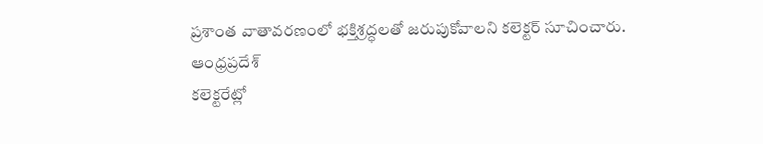ప్రశాంత వాతావరణంలో భక్తిశ్రద్ధలతో జరుపుకోవాలని కలెక్టర్ సూచించారు.
ఆంధ్రప్రదేశ్
కలెక్టరేట్లో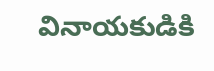వినాయకుడికి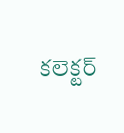కలెక్టర్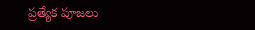ప్రత్యేక పూజలు